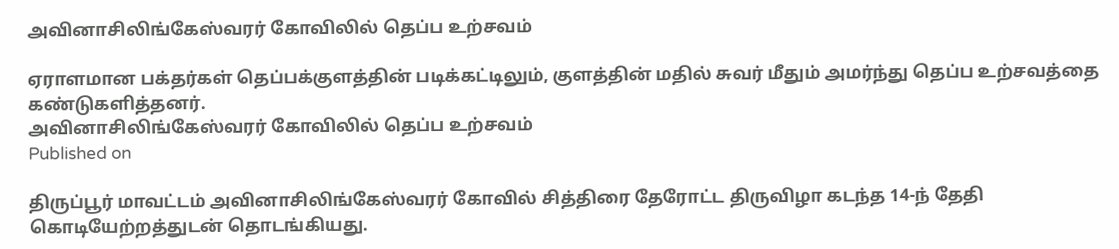அவினாசிலிங்கேஸ்வரர் கோவிலில் தெப்ப உற்சவம்

ஏராளமான பக்தர்கள் தெப்பக்குளத்தின் படிக்கட்டிலும், குளத்தின் மதில் சுவர் மீதும் அமர்ந்து தெப்ப உற்சவத்தை கண்டுகளித்தனர்.
அவினாசிலிங்கேஸ்வரர் கோவிலில் தெப்ப உற்சவம்
Published on

திருப்பூர் மாவட்டம் அவினாசிலிங்கேஸ்வரர் கோவில் சித்திரை தேரோட்ட திருவிழா கடந்த 14-ந் தேதி கொடியேற்றத்துடன் தொடங்கியது.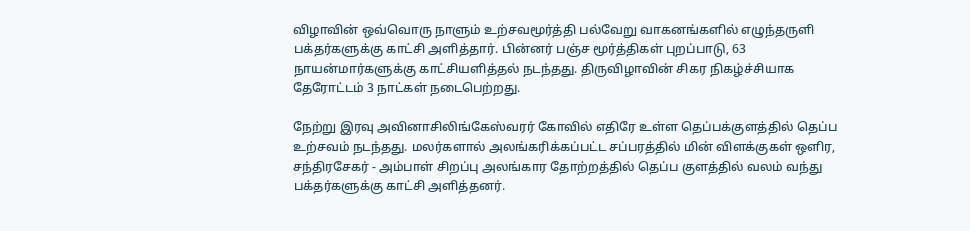விழாவின் ஒவ்வொரு நாளும் உற்சவமூர்த்தி பல்வேறு வாகனங்களில் எழுந்தருளி பக்தர்களுக்கு காட்சி அளித்தார். பின்னர் பஞ்ச மூர்த்திகள் புறப்பாடு, 63 நாயன்மார்களுக்கு காட்சியளித்தல் நடந்தது. திருவிழாவின் சிகர நிகழ்ச்சியாக தேரோட்டம் 3 நாட்கள் நடைபெற்றது.

நேற்று இரவு அவினாசிலிங்கேஸ்வரர் கோவில் எதிரே உள்ள தெப்பக்குளத்தில் தெப்ப உற்சவம் நடந்தது. மலர்களால் அலங்கரிக்கப்பட்ட சப்பரத்தில் மின் விளக்குகள் ஒளிர, சந்திரசேகர் - அம்பாள் சிறப்பு அலங்கார தோற்றத்தில் தெப்ப குளத்தில் வலம் வந்து பக்தர்களுக்கு காட்சி அளித்தனர்.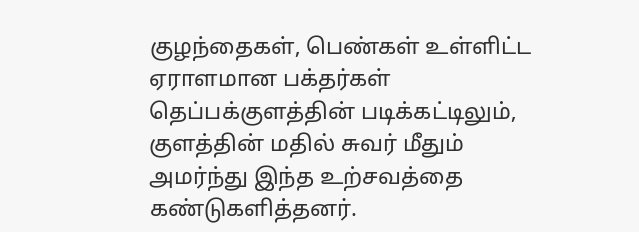குழந்தைகள், பெண்கள் உள்ளிட்ட ஏராளமான பக்தர்கள் தெப்பக்குளத்தின் படிக்கட்டிலும், குளத்தின் மதில் சுவர் மீதும் அமர்ந்து இந்த உற்சவத்தை கண்டுகளித்தனர்.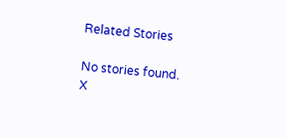Related Stories

No stories found.
X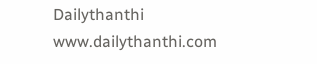Dailythanthi
www.dailythanthi.com